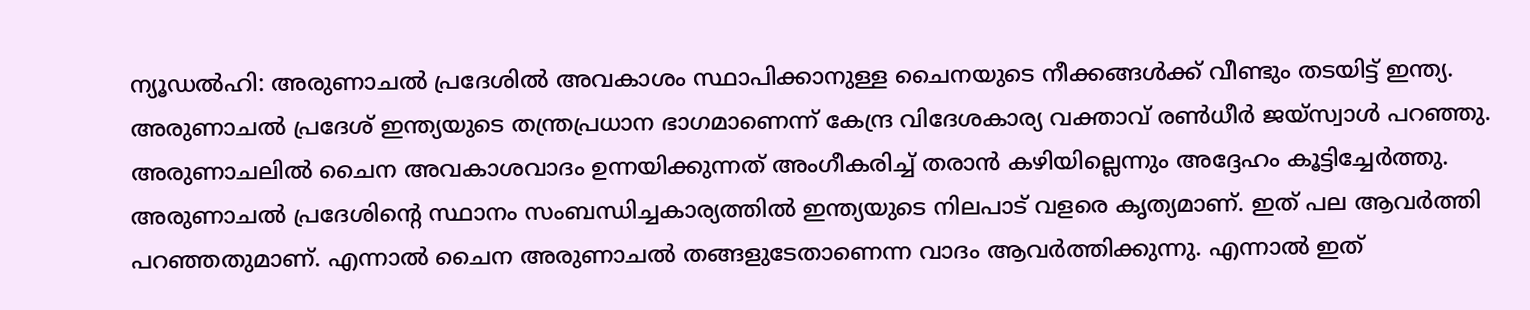ന്യൂഡൽഹി: അരുണാചൽ പ്രദേശിൽ അവകാശം സ്ഥാപിക്കാനുള്ള ചൈനയുടെ നീക്കങ്ങൾക്ക് വീണ്ടും തടയിട്ട് ഇന്ത്യ. അരുണാചൽ പ്രദേശ് ഇന്ത്യയുടെ തന്ത്രപ്രധാന ഭാഗമാണെന്ന് കേന്ദ്ര വിദേശകാര്യ വക്താവ് രൺധീർ ജയ്സ്വാൾ പറഞ്ഞു. അരുണാചലിൽ ചൈന അവകാശവാദം ഉന്നയിക്കുന്നത് അംഗീകരിച്ച് തരാൻ കഴിയില്ലെന്നും അദ്ദേഹം കൂട്ടിച്ചേർത്തു.
അരുണാചൽ പ്രദേശിന്റെ സ്ഥാനം സംബന്ധിച്ചകാര്യത്തിൽ ഇന്ത്യയുടെ നിലപാട് വളരെ കൃത്യമാണ്. ഇത് പല ആവർത്തി പറഞ്ഞതുമാണ്. എന്നാൽ ചൈന അരുണാചൽ തങ്ങളുടേതാണെന്ന വാദം ആവർത്തിക്കുന്നു. എന്നാൽ ഇത്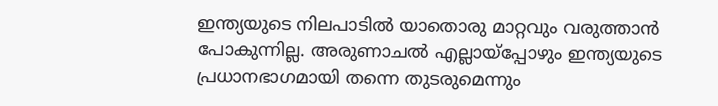ഇന്ത്യയുടെ നിലപാടിൽ യാതൊരു മാറ്റവും വരുത്താൻ പോകുന്നില്ല. അരുണാചൽ എല്ലായ്പ്പോഴും ഇന്ത്യയുടെ പ്രധാനഭാഗമായി തന്നെ തുടരുമെന്നും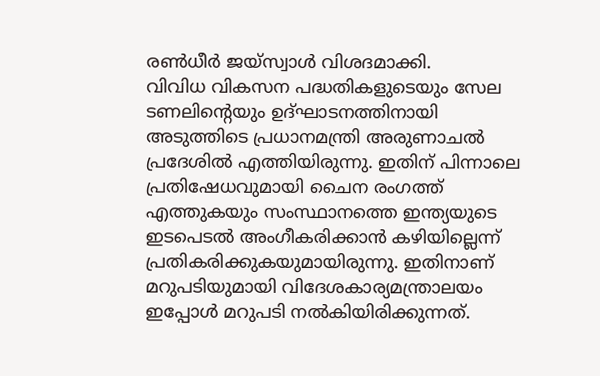രൺധീർ ജയ്സ്വാൾ വിശദമാക്കി.
വിവിധ വികസന പദ്ധതികളുടെയും സേല ടണലിന്റെയും ഉദ്ഘാടനത്തിനായി അടുത്തിടെ പ്രധാനമന്ത്രി അരുണാചൽ പ്രദേശിൽ എത്തിയിരുന്നു. ഇതിന് പിന്നാലെ പ്രതിഷേധവുമായി ചൈന രംഗത്ത് എത്തുകയും സംസ്ഥാനത്തെ ഇന്ത്യയുടെ ഇടപെടൽ അംഗീകരിക്കാൻ കഴിയില്ലെന്ന് പ്രതികരിക്കുകയുമായിരുന്നു. ഇതിനാണ് മറുപടിയുമായി വിദേശകാര്യമന്ത്രാലയം ഇപ്പോൾ മറുപടി നൽകിയിരിക്കുന്നത്.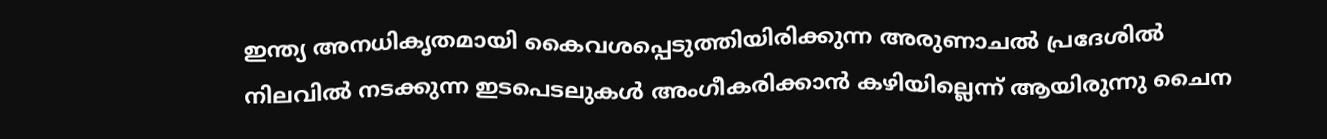ഇന്ത്യ അനധികൃതമായി കൈവശപ്പെടുത്തിയിരിക്കുന്ന അരുണാചൽ പ്രദേശിൽ നിലവിൽ നടക്കുന്ന ഇടപെടലുകൾ അംഗീകരിക്കാൻ കഴിയില്ലെന്ന് ആയിരുന്നു ചൈന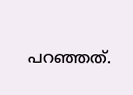പറഞ്ഞത്.